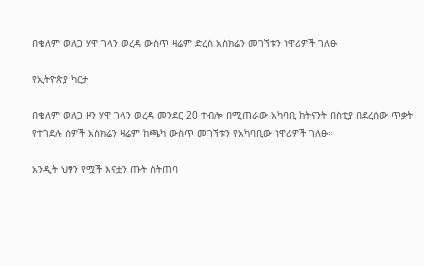በቄለም ወለጋ ሃዋ ገላን ወረዳ ውስጥ ዛሬም ድረስ አስክሬን መገኘቱን ነዋሪዎች ገለፁ

የኢትዮጵያ ካርታ

በቄለም ወለጋ ዞን ሃዋ ገላን ወረዳ መንደር 20 ተብሎ በሚጠራው አካባቢ ከትናንት በስቲያ በደረሰው ጥቃት የተገደሉ ሰዎች አስክሬን ዛሬም ከጫካ ውስጥ መገኘቱን የአካባቢው ነዋሪዎች ገለፁ።

አንዲት ህፃን የሟች እናቷን ጡት ስትጠባ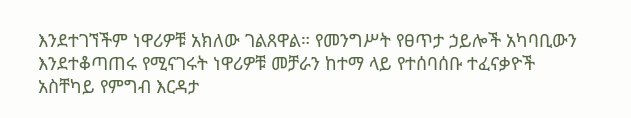እንደተገኘችም ነዋሪዎቹ አክለው ገልጸዋል። የመንግሥት የፀጥታ ኃይሎች አካባቢውን እንደተቆጣጠሩ የሚናገሩት ነዋሪዎቹ መቻራን ከተማ ላይ የተሰባሰቡ ተፈናቃዮች አስቸካይ የምግብ እርዳታ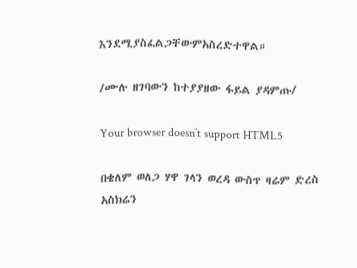እንደሚያስፈልጋቸውምአስረድተዋል።

/ሙሉ ዘገባውን ከተያያዘው ፋይል ያዳምጡ/

Your browser doesn’t support HTML5

በቄለም ወለጋ ሃዋ ገላን ወረዳ ውስጥ ዛሬም ድረስ አስክሬን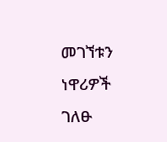መገኘቱን ነዋሪዎች ገለፁ